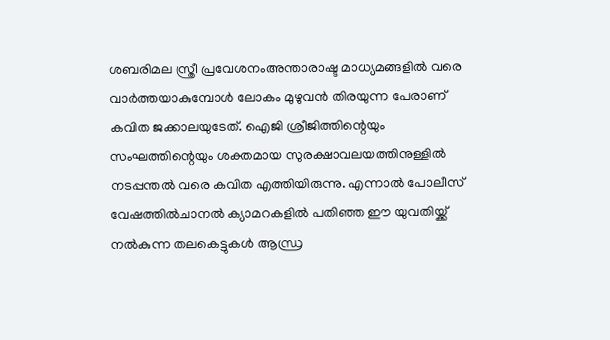ശബരിമല സ്ത്രീ പ്രവേശനംഅന്താരാഷ്ട മാധ്യമങ്ങളിൽ വരെ വാർത്തയാകുമ്പോൾ ലോകം മുഴുവൻ തിരയുന്ന പേരാണ് കവിത ജക്കാലയുടേത്. ഐജി ശ്രീജിത്തിന്റെയും സംഘത്തിന്റെയും ശക്തമായ സുരക്ഷാവലയത്തിനുള്ളിൽ നടപ്പന്തൽ വരെ കവിത എത്തിയിരുന്നു. എന്നാൽ പോലീസ് വേഷത്തിൽചാനൽ ക്യാമറകളിൽ പതിഞ്ഞ ഈ യുവതിയ്ക്ക് നൽകുന്ന തലകെട്ടുകൾ ആന്ധ്ര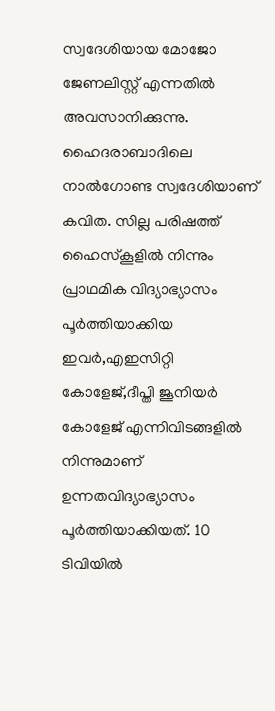സ്വദേശിയായ മോജോ ജേണലിസ്റ്റ് എന്നതിൽ അവസാനിക്കുന്നു. ഹൈദരാബാദിലെ നാൽഗോണ്ട സ്വദേശിയാണ് കവിത. സില്ല പരിഷത്ത് ഹൈസ്കൂളിൽ നിന്നും പ്രാഥമിക വിദ്യാഭ്യാസം പൂർത്തിയാക്കിയ ഇവർ,എഇസിറ്റി കോളേജ്,ദീപ്തി ജൂനിയർ കോളേജ് എന്നിവിടങ്ങളിൽ നിന്നുമാണ് ഉന്നതവിദ്യാഭ്യാസം പൂർത്തിയാക്കിയത്. 10 ടിവിയിൽ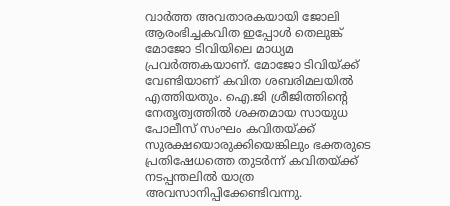വാർത്ത അവതാരകയായി ജോലി ആരംഭിച്ചകവിത ഇപ്പോൾ തെലുങ്ക് മോജോ ടിവിയിലെ മാധ്യമ പ്രവർത്തകയാണ്. മോജോ ടിവിയ്ക്ക് വേണ്ടിയാണ് കവിത ശബരിമലയിൽ എത്തിയതും. ഐ.ജി ശ്രീജിത്തിന്റെ നേതൃത്വത്തിൽ ശക്തമായ സായുധ പോലീസ് സംഘം കവിതയ്ക്ക് സുരക്ഷയൊരുക്കിയെങ്കിലും ഭക്തരുടെ പ്രതിഷേധത്തെ തുടർന്ന് കവിതയ്ക്ക് നടപ്പന്തലിൽ യാത്ര അവസാനിപ്പിക്കേണ്ടിവന്നു.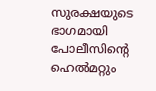സുരക്ഷയുടെ ഭാഗമായി പോലീസിന്റെ ഹെൽമറ്റും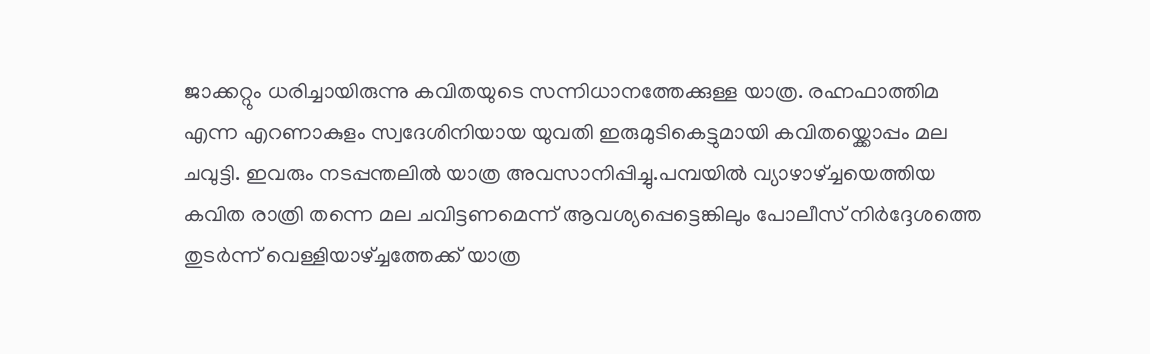ജാക്കറ്റും ധരിച്ചായിരുന്നു കവിതയുടെ സന്നിധാനത്തേക്കുള്ള യാത്ര. രഹ്നഫാത്തിമ എന്ന എറണാകുളം സ്വദേശിനിയായ യുവതി ഇരുമുടികെട്ടുമായി കവിതയ്ക്കൊപ്പം മല ചവുട്ടി. ഇവരും നടപ്പന്തലിൽ യാത്ര അവസാനിപ്പിച്ചു.പമ്പയിൽ വ്യാഴാഴ്ച്ചയെത്തിയ കവിത രാത്രി തന്നെ മല ചവിട്ടണമെന്ന് ആവശ്യപ്പെട്ടെങ്കിലും പോലീസ് നിർദ്ദേശത്തെ തുടർന്ന് വെള്ളിയാഴ്ച്ചത്തേക്ക് യാത്ര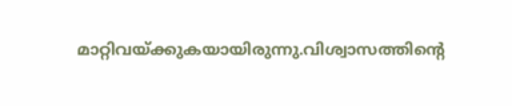മാറ്റിവയ്ക്കുകയായിരുന്നു.വിശ്വാസത്തിന്റെ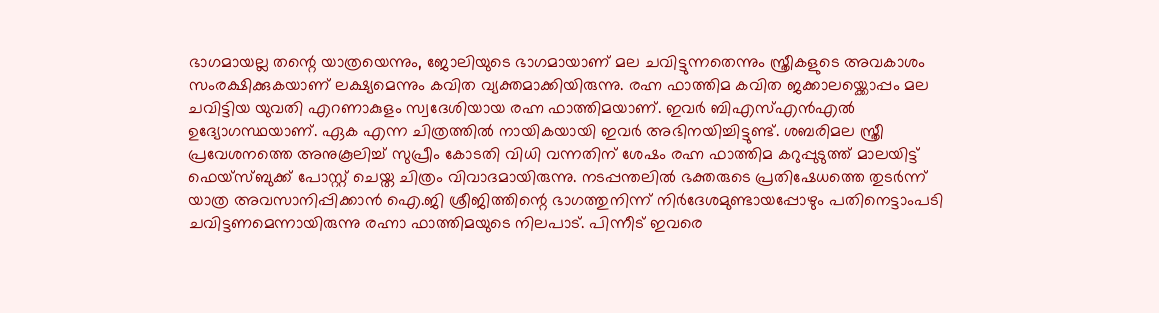ഭാഗമായല്ല തന്റെ യാത്രയെന്നും, ജോലിയുടെ ഭാഗമായാണ് മല ചവിട്ടുന്നതെന്നും സ്ത്രീകളുടെ അവകാശം സംരക്ഷിക്കുകയാണ് ലക്ഷ്യമെന്നും കവിത വ്യക്തമാക്കിയിരുന്നു. രഹ്ന ഫാത്തിമ കവിത ജക്കാലയ്ക്കൊപ്പം മല ചവിട്ടിയ യുവതി എറണാകുളം സ്വദേശിയായ രഹ്ന ഫാത്തിമയാണ്. ഇവർ ബിഎസ്എൻഎൽ ഉദ്യോഗസ്ഥയാണ്. ഏക എന്ന ചിത്രത്തിൽ നായികയായി ഇവർ അഭിനയിച്ചിട്ടുണ്ട്. ശബരിമല സ്ത്രീ പ്രവേശനത്തെ അനുകൂലിച്ച് സുപ്രീം കോടതി വിധി വന്നതിന് ശേഷം രഹ്ന ഫാത്തിമ കറുപ്പുടുത്ത് മാലയിട്ട് ഫെയ്സ്ബുക്ക് പോസ്റ്റ് ചെയ്ത ചിത്രം വിവാദമായിരുന്നു. നടപ്പന്തലിൽ ഭക്തരുടെ പ്രതിഷേധത്തെ തുടർന്ന് യാത്ര അവസാനിപ്പിക്കാൻ ഐ.ജി ശ്രീജിത്തിന്റെ ഭാഗത്തുനിന്ന് നിർദേശമുണ്ടായപ്പോഴും പതിനെട്ടാംപടി ചവിട്ടണമെന്നായിരുന്നു രഹ്നാ ഫാത്തിമയുടെ നിലപാട്. പിന്നീട് ഇവരെ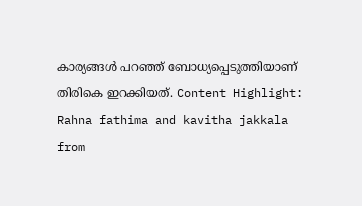കാര്യങ്ങൾ പറഞ്ഞ് ബോധ്യപ്പെടുത്തിയാണ് തിരികെ ഇറക്കിയത്. Content Highlight: Rahna fathima and kavitha jakkala
from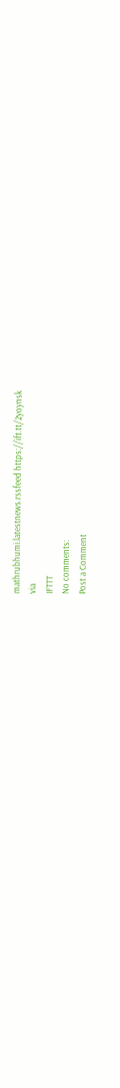mathrubhumi.latestnews.rssfeed https://ift.tt/2yoynsk
via
IFTTT
No comments:
Post a Comment